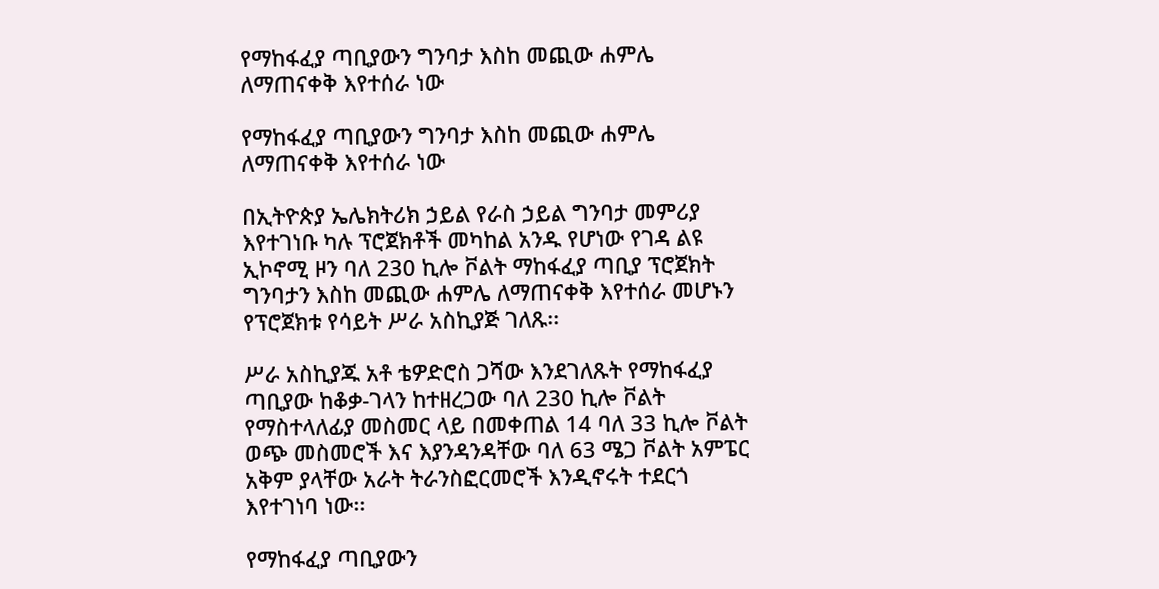የማከፋፈያ ጣቢያውን ግንባታ እስከ መጪው ሐምሌ ለማጠናቀቅ እየተሰራ ነው

የማከፋፈያ ጣቢያውን ግንባታ እስከ መጪው ሐምሌ ለማጠናቀቅ እየተሰራ ነው

በኢትዮጵያ ኤሌክትሪክ ኃይል የራስ ኃይል ግንባታ መምሪያ እየተገነቡ ካሉ ፕሮጀክቶች መካከል አንዱ የሆነው የገዳ ልዩ ኢኮኖሚ ዞን ባለ 230 ኪሎ ቮልት ማከፋፈያ ጣቢያ ፕሮጀክት ግንባታን እስከ መጪው ሐምሌ ለማጠናቀቅ እየተሰራ መሆኑን የፕሮጀክቱ የሳይት ሥራ አስኪያጅ ገለጹ፡፡

ሥራ አስኪያጁ አቶ ቴዎድሮስ ጋሻው እንደገለጹት የማከፋፈያ ጣቢያው ከቆቃ-ገላን ከተዘረጋው ባለ 230 ኪሎ ቮልት የማስተላለፊያ መስመር ላይ በመቀጠል 14 ባለ 33 ኪሎ ቮልት ወጭ መስመሮች እና እያንዳንዳቸው ባለ 63 ሜጋ ቮልት አምፔር አቅም ያላቸው አራት ትራንስፎርመሮች እንዲኖሩት ተደርጎ እየተገነባ ነው፡፡

የማከፋፈያ ጣቢያውን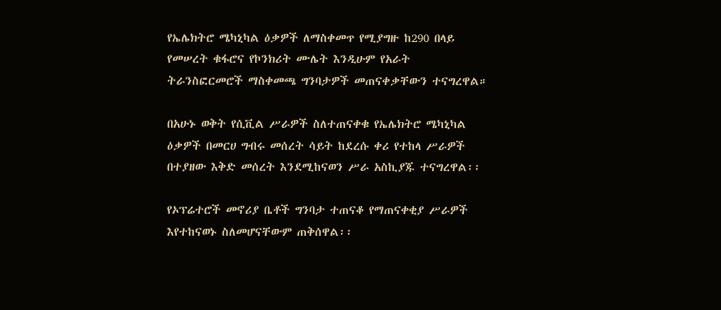የኤሌክትሮ ሜካኒካል ዕቃዎች ለማስቀመጥ የሚያግዙ ከ290 በላይ የመሠረት ቁፋሮና የኮንክሪት ሙሌት እንዲሁም የአራት ትራንስፎርመሮች ማስቀመጫ ግንባታዎች መጠናቀቃቸውን ተናግረዋል።

በአሁኑ ወቅት የሲቪል ሥራዎች ስለተጠናቀቁ የኤሌክትሮ ሜካኒካል ዕቃዎች በመርሀ ግብሩ መሰረት ሳይት ከደረሱ ቀሪ የተከላ ሥራዎች በተያዘው እቅድ መሰረት እንደሚከናወን ሥራ አስኪያጁ ተናግረዋል፡፡

የኦፕሬተሮች መኖሪያ ቤቶች ግንባታ ተጠናቆ የማጠናቀቂያ ሥራዎች እየተከናወኑ ስለመሆናቸውም ጠቅሰዋል፡፡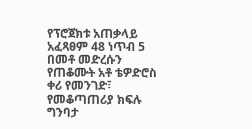የፕሮጀክቱ አጠቃላይ አፈጻፀም 48 ነጥብ 5 በመቶ መድረሱን የጠቆሙት አቶ ቴዎድሮስ ቀሪ የመንገድ፣ የመቆጣጠሪያ ክፍሉ ግንባታ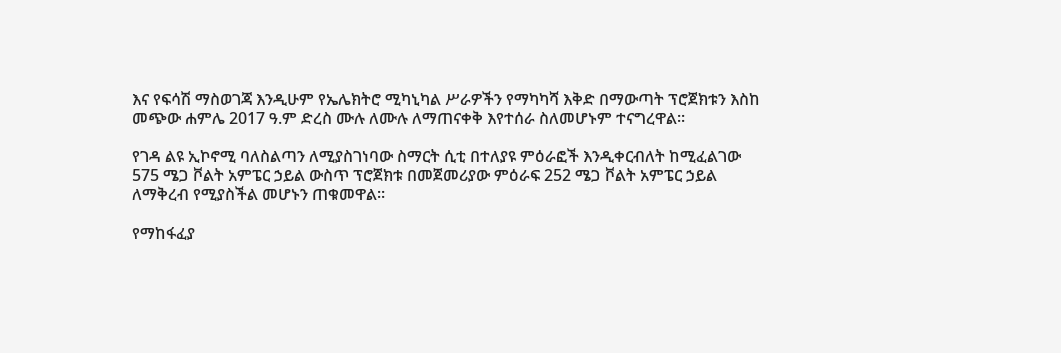እና የፍሳሽ ማስወገጃ እንዲሁም የኤሌክትሮ ሚካኒካል ሥራዎችን የማካካሻ እቅድ በማውጣት ፕሮጀክቱን እስከ መጭው ሐምሌ 2017 ዓ.ም ድረስ ሙሉ ለሙሉ ለማጠናቀቅ እየተሰራ ስለመሆኑም ተናግረዋል፡፡

የገዳ ልዩ ኢኮኖሚ ባለስልጣን ለሚያስገነባው ስማርት ሲቲ በተለያዩ ምዕራፎች እንዲቀርብለት ከሚፈልገው 575 ሜጋ ቮልት አምፔር ኃይል ውስጥ ፕሮጀክቱ በመጀመሪያው ምዕራፍ 252 ሜጋ ቮልት አምፔር ኃይል ለማቅረብ የሚያስችል መሆኑን ጠቁመዋል።

የማከፋፈያ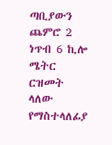ጣቢያውን ጨምሮ 2 ነጥብ 6 ኪሎ ሜትር ርዝመት ላለው የማስተላለፊያ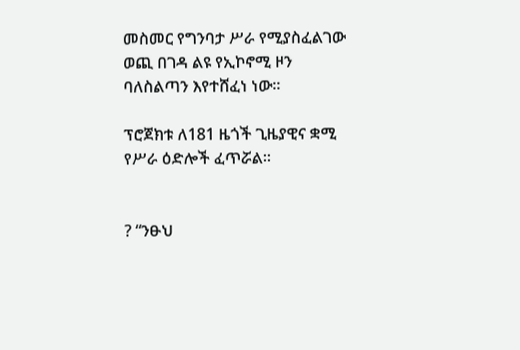መስመር የግንባታ ሥራ የሚያስፈልገው ወጪ በገዳ ልዩ የኢኮኖሚ ዞን ባለስልጣን እየተሸፈነ ነው።

ፕሮጀክቱ ለ181 ዜጎች ጊዜያዊና ቋሚ የሥራ ዕድሎች ፈጥሯል፡፡


? “ንፁህ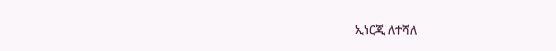ኢነርጂ ለተሻለ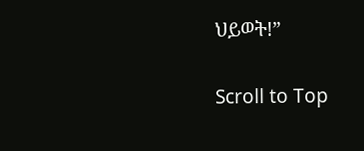ህይወት!”

Scroll to Top